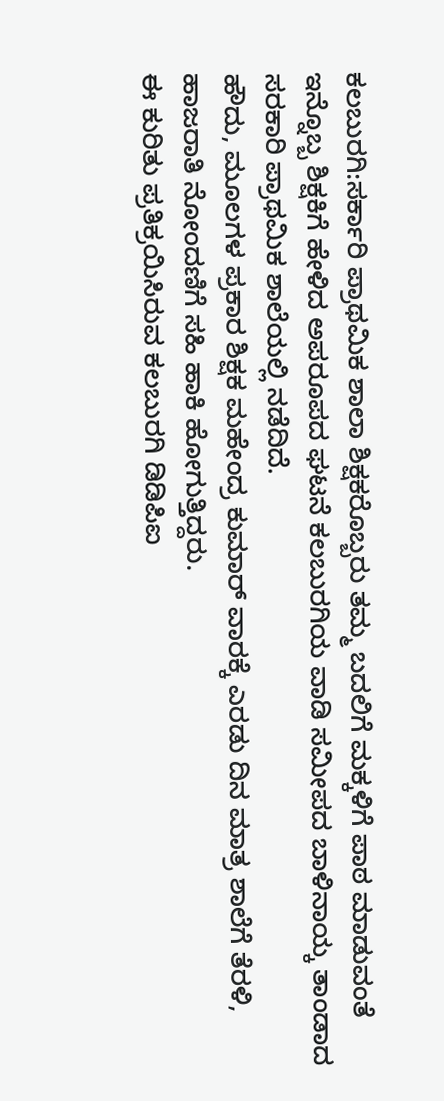ಕಲಬುರಗಿ:ಸರ್ಕಾರಿ ಪ್ರಾಥಮಿಕ ಶಾಲಾ ಶಿಕ್ಷಕರೊಬ್ಬರು ತಮ್ಮ ಬದಲಿಗೆ ಮಕ್ಕಳಿಗೆ ಪಾಠ ಮಾಡುವಂತೆ ಇನ್ನೊಬ್ಬ ಶಿಕ್ಷಕಿಗೆ ಹೇಳಿದ ಅಪರೂಪದ ಘಟನೆ ಕಲಬುರಗಿಯ ವಾಡಿ ಸಮೀಪದ ಬಾಳಿನಾಯ್ಕ ತಾಂಡಾದ ಸರಕಾರಿ ಪ್ರಾಥಮಿಕ ಶಾಲೆಯಲ್ಲಿ ನಡೆದಿದೆ.
ಹೌದು, ಮೂಲಗಳ ಪ್ರಕಾರ ಶಿಕ್ಷಕ ಮಹೇಂದ್ರ ಕುಮಾರ್ ವಾರಕ್ಕೆ ಎರಡು ದಿನ ಮಾತ್ರ ಶಾಲೆಗೆ ತೆರಳಿ, ಹಾಜರಾತಿ ನೋಂದಣಿಗೆ ಸಹಿ ಹಾಕಿ ಹೋಗುತ್ತಿದ್ದರು.
ಈ ಕುರಿತು ಪ್ರತಿಕ್ರಯಿಸಿರುವ ಕಲಬುರಗಿ ಡಿಡಿಪಿಐ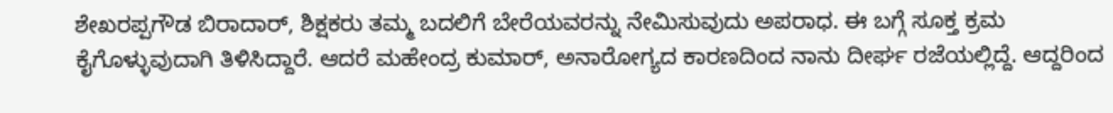ಶೇಖರಪ್ಪಗೌಡ ಬಿರಾದಾರ್, ಶಿಕ್ಷಕರು ತಮ್ಮ ಬದಲಿಗೆ ಬೇರೆಯವರನ್ನು ನೇಮಿಸುವುದು ಅಪರಾಧ. ಈ ಬಗ್ಗೆ ಸೂಕ್ತ ಕ್ರಮ ಕೈಗೊಳ್ಳುವುದಾಗಿ ತಿಳಿಸಿದ್ದಾರೆ. ಆದರೆ ಮಹೇಂದ್ರ ಕುಮಾರ್, ಅನಾರೋಗ್ಯದ ಕಾರಣದಿಂದ ನಾನು ದೀರ್ಘ ರಜೆಯಲ್ಲಿದ್ದೆ. ಆದ್ದರಿಂದ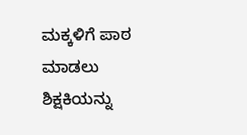ಮಕ್ಕಳಿಗೆ ಪಾಠ ಮಾಡಲು ಶಿಕ್ಷಕಿಯನ್ನು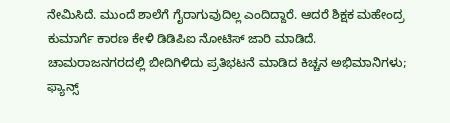ನೇಮಿಸಿದೆ. ಮುಂದೆ ಶಾಲೆಗೆ ಗೈರಾಗುವುದಿಲ್ಲ ಎಂದಿದ್ದಾರೆ. ಆದರೆ ಶಿಕ್ಷಕ ಮಹೇಂದ್ರ ಕುಮಾರ್ಗೆ ಕಾರಣ ಕೇಳಿ ಡಿಡಿಪಿಐ ನೋಟಿಸ್ ಜಾರಿ ಮಾಡಿದೆ.
ಚಾಮರಾಜನಗರದಲ್ಲಿ ಬೀದಿಗಿಳಿದು ಪ್ರತಿಭಟನೆ ಮಾಡಿದ ಕಿಚ್ಚನ ಅಭಿಮಾನಿಗಳು; ಫ್ಯಾನ್ಸ್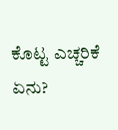ಕೊಟ್ಟ ಎಚ್ಚರಿಕೆ ಏನು?